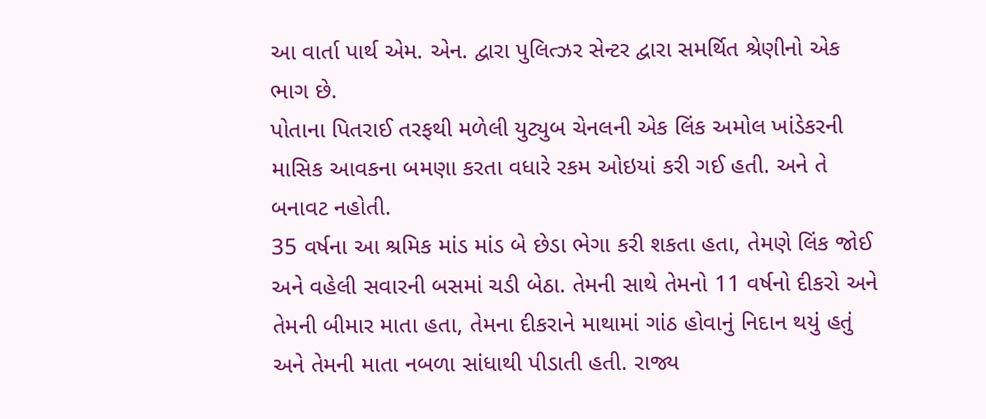આ વાર્તા પાર્થ એમ. એન. દ્વારા પુલિત્ઝર સેન્ટર દ્વારા સમર્થિત શ્રેણીનો એક ભાગ છે.
પોતાના પિતરાઈ તરફથી મળેલી યુટ્યુબ ચેનલની એક લિંક અમોલ ખાંડેકરની માસિક આવકના બમણા કરતા વધારે રકમ ઓઇયાં કરી ગઈ હતી. અને તે બનાવટ નહોતી.
35 વર્ષના આ શ્રમિક માંડ માંડ બે છેડા ભેગા કરી શકતા હતા, તેમણે લિંક જોઈ અને વહેલી સવારની બસમાં ચડી બેઠા. તેમની સાથે તેમનો 11 વર્ષનો દીકરો અને તેમની બીમાર માતા હતા, તેમના દીકરાને માથામાં ગાંઠ હોવાનું નિદાન થયું હતું અને તેમની માતા નબળા સાંધાથી પીડાતી હતી. રાજ્ય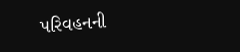પરિવહનની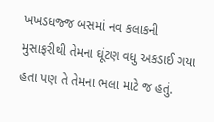ખખડધજ્જ બસમાં નવ કલાકની મુસાફરીથી તેમના ઘૂંટણ વધુ અકડાઈ ગયા હતા પણ તે તેમના ભલા માટે જ હતું.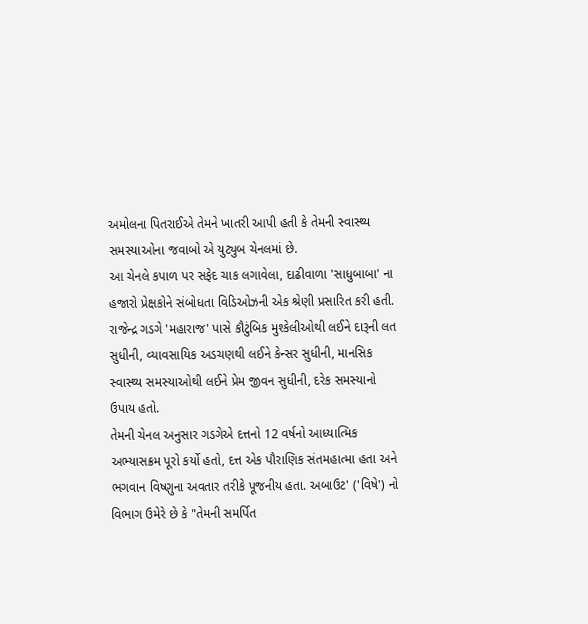અમોલના પિતરાઈએ તેમને ખાતરી આપી હતી કે તેમની સ્વાસ્થ્ય સમસ્યાઓના જવાબો એ યુટ્યુબ ચેનલમાં છે.
આ ચેનલે કપાળ પર સફેદ ચાક લગાવેલા, દાઢીવાળા 'સાધુબાબા' ના હજારો પ્રેક્ષકોને સંબોધતા વિડિઓઝની એક શ્રેણી પ્રસારિત કરી હતી. રાજેન્દ્ર ગડગે 'મહારાજ' પાસે કૌટુંબિક મુશ્કેલીઓથી લઈને દારૂની લત સુધીની, વ્યાવસાયિક અડચણથી લઈને કેન્સર સુધીની, માનસિક સ્વાસ્થ્ય સમસ્યાઓથી લઈને પ્રેમ જીવન સુધીની, દરેક સમસ્યાનો ઉપાય હતો.
તેમની ચેનલ અનુસાર ગડગેએ દત્તનો 12 વર્ષનો આધ્યાત્મિક અભ્યાસક્રમ પૂરો કર્યો હતો, દત્ત એક પૌરાણિક સંતમહાત્મા હતા અને ભગવાન વિષ્ણુના અવતાર તરીકે પૂજનીય હતા. અબાઉટ' ('વિષે') નો વિભાગ ઉમેરે છે કે "તેમની સમર્પિત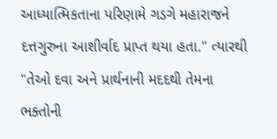આધ્યાત્મિકતાના પરિણામે ગડગે મહારાજને દત્તગુરુના આશીર્વાદ પ્રાપ્ત થયા હતા." ત્યારથી "તેઓ દવા અને પ્રાર્થનાની મદદથી તેમના ભક્તોની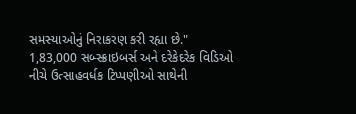સમસ્યાઓનું નિરાકરણ કરી રહ્યા છે."
1,83,000 સબ્સ્ક્રાઇબર્સ અને દરેકેદરેક વિડિઓ નીચે ઉત્સાહવર્ધક ટિપ્પણીઓ સાથેની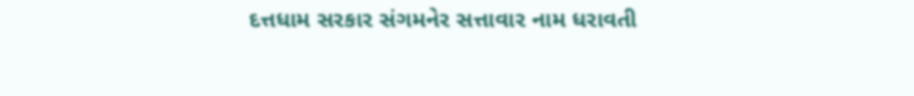દત્તધામ સરકાર સંગમનેર સત્તાવાર નામ ધરાવતી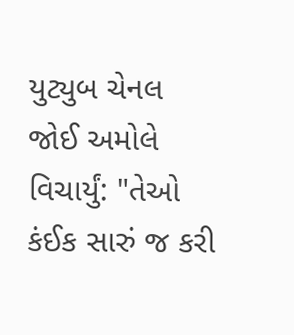યુટ્યુબ ચેનલ જોઈ અમોલે વિચાર્યું: "તેઓ કંઈક સારું જ કરી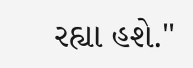રહ્યા હશે."